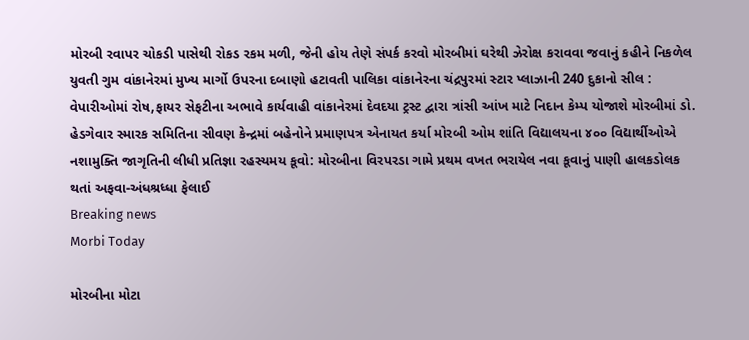મોરબી રવાપર ચોકડી પાસેથી રોકડ રકમ મળી, જેની હોય તેણે સંપર્ક કરવો મોરબીમાં ઘરેથી ઝેરોક્ષ કરાવવા જવાનું કહીને નિકળેલ યુવતી ગુમ વાંકાનેરમાં મુખ્ય માર્ગો ઉપરના દબાણો હટાવતી પાલિકા વાંકાનેરના ચંદ્રપુરમાં સ્ટાર પ્લાઝાની 240 દુકાનો સીલ : વેપારીઓમાં રોષ,ફાયર સેફટીના અભાવે કાર્યવાહી વાંકાનેરમાં દેવદયા ટ્રસ્ટ દ્વારા ત્રાંસી આંખ માટે નિદાન કેમ્પ યોજાશે મોરબીમાં ડો. હેડગેવાર સ્મારક સમિતિના સીવણ કેન્દ્રમાં બહેનોને પ્રમાણપત્ર એનાયત કર્યા મોરબી ઓમ શાંતિ વિદ્યાલયના ૪૦૦ વિદ્યાર્થીઓએ નશામુક્તિ જાગૃતિની લીધી પ્રતિજ્ઞા રહસ્યમય કૂવો: મોરબીના વિરપરડા ગામે પ્રથમ વખત ભરાયેલ નવા કૂવાનું પાણી હાલકડોલક થતાં અફવા-અંધશ્રધ્ધા ફેલાઈ
Breaking news
Morbi Today

મોરબીના મોટા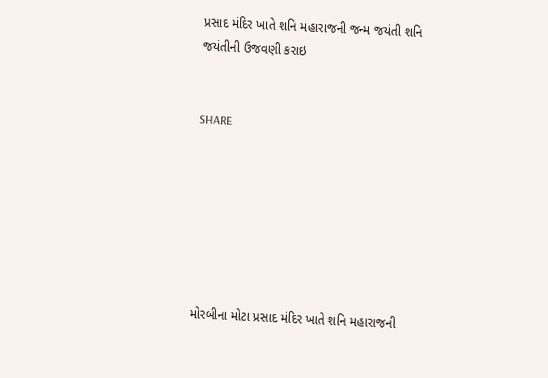પ્રસાદ મંદિર ખાતે શનિ મહારાજની જન્મ જયંતી શનિ જયંતીની ઉજવણી કરાઇ


SHARE







મોરબીના મોટા પ્રસાદ મંદિર ખાતે શનિ મહારાજની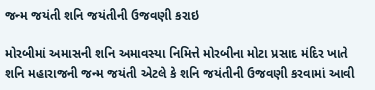જન્મ જયંતી શનિ જયંતીની ઉજવણી કરાઇ

મોરબીમાં અમાસની શનિ અમાવસ્યા નિમિત્તે મોરબીના મોટા પ્રસાદ મંદિર ખાતે શનિ મહારાજની જન્મ જયંતી એટલે કે શનિ જયંતીની ઉજવણી કરવામાં આવી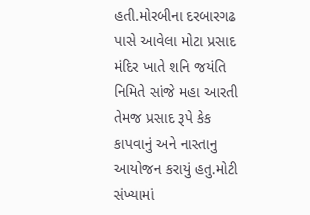હતી.મોરબીના દરબારગઢ પાસે આવેલા મોટા પ્રસાદ મંદિર ખાતે શનિ જયંતિ નિમિતે સાંજે મહા આરતી તેમજ પ્રસાદ રૂપે કેક કાપવાનું અને નાસ્તાનુ આયોજન કરાયું હતુ.મોટી સંખ્યામાં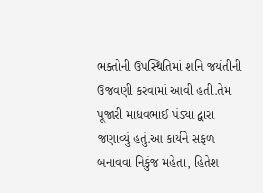ભક્તોની ઉપસ્થિતિમાં શનિ જયંતીની ઉજવણી કરવામાં આવી હતી.તેમ પૂજારી માધવભાઈ પંડ્યા દ્વારા જણાવ્યું હતું.આ કાર્યને સફળ બનાવવા નિકુંજ મહેતા, હિતેશ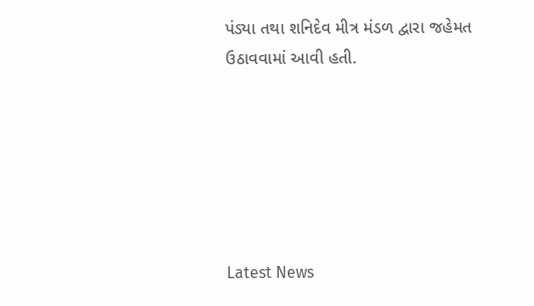પંડ્યા તથા શનિદેવ મીત્ર મંડળ દ્વારા જહેમત ઉઠાવવામાં આવી હતી.






Latest News